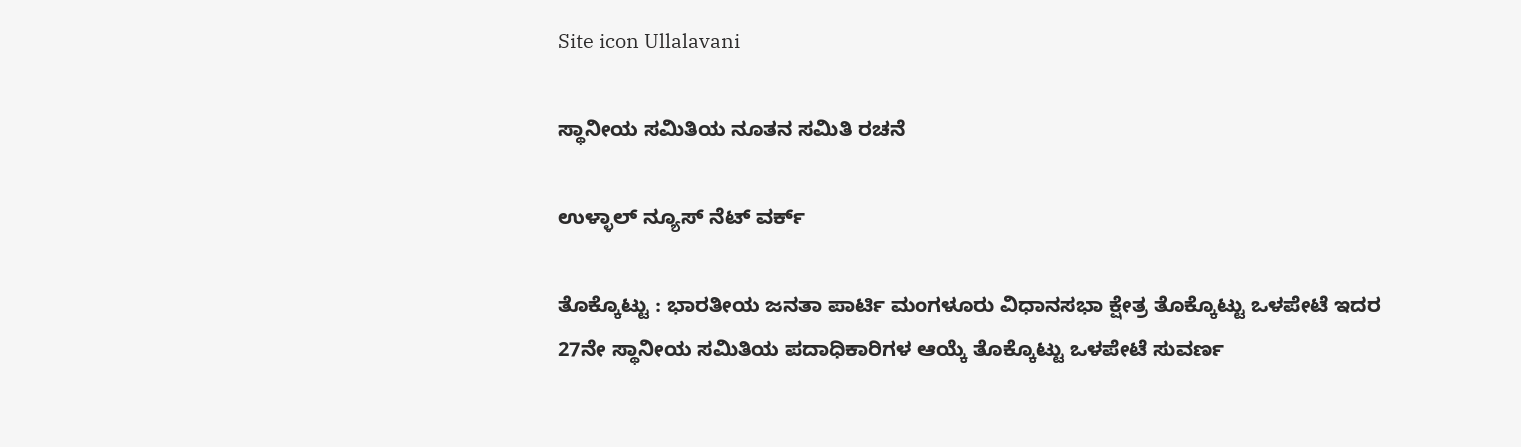Site icon Ullalavani

ಸ್ಥಾನೀಯ ಸಮಿತಿಯ ನೂತನ ಸಮಿತಿ ರಚನೆ

ಉಳ್ಳಾಲ್ ನ್ಯೂಸ್ ನೆಟ್ ವರ್ಕ್

ತೊಕ್ಕೊಟ್ಟು : ಭಾರತೀಯ ಜನತಾ ಪಾರ್ಟಿ ಮಂಗಳೂರು ವಿಧಾನಸಭಾ ಕ್ಷೇತ್ರ ತೊಕ್ಕೊಟ್ಟು ಒಳಪೇಟೆ ಇದರ 27ನೇ ಸ್ಥಾನೀಯ ಸಮಿತಿಯ ಪದಾಧಿಕಾರಿಗಳ ಆಯ್ಕೆ ತೊಕ್ಕೊಟ್ಟು ಒಳಪೇಟೆ ಸುವರ್ಣ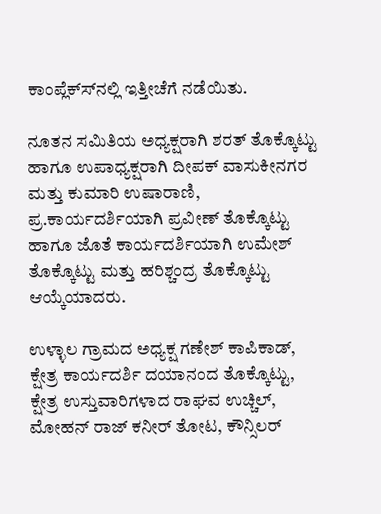ಕಾಂಪ್ಲೆಕ್ಸ್‍ನಲ್ಲಿ ಇತ್ತೀಚೆಗೆ ನಡೆಯಿತು.

ನೂತನ ಸಮಿತಿಯ ಅಧ್ಯಕ್ಷರಾಗಿ ಶರತ್ ತೊಕ್ಕೊಟ್ಟು ಹಾಗೂ ಉಪಾಧ್ಯಕ್ಷರಾಗಿ ದೀಪಕ್ ವಾಸುಕೀನಗರ ಮತ್ತು ಕುಮಾರಿ ಉಷಾರಾಣಿ, ಪ್ರ.ಕಾರ್ಯದರ್ಶಿಯಾಗಿ ಪ್ರವೀಣ್ ತೊಕ್ಕೊಟ್ಟು ಹಾಗೂ ಜೊತೆ ಕಾರ್ಯದರ್ಶಿಯಾಗಿ ಉಮೇಶ್ ತೊಕ್ಕೊಟ್ಟು ಮತ್ತು ಹರಿಶ್ಚಂದ್ರ ತೊಕ್ಕೊಟ್ಟು ಆಯ್ಕೆಯಾದರು.

ಉಳ್ಳಾಲ ಗ್ರಾಮದ ಅಧ್ಯಕ್ಷ ಗಣೇಶ್ ಕಾಪಿಕಾಡ್, ಕ್ಷೇತ್ರ ಕಾರ್ಯದರ್ಶಿ ದಯಾನಂದ ತೊಕ್ಕೊಟ್ಟು, ಕ್ಷೇತ್ರ ಉಸ್ತುವಾರಿಗಳಾದ ರಾಘವ ಉಚ್ಚಿಲ್, ಮೋಹನ್ ರಾಜ್ ಕನೀರ್ ತೋಟ, ಕೌನ್ಸಿಲರ್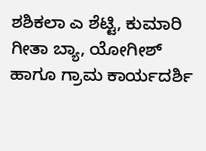ಶಶಿಕಲಾ ಎ ಶೆಟ್ಟಿ, ಕುಮಾರಿ ಗೀತಾ ಬ್ಯಾ, ಯೋಗೀಶ್ ಹಾಗೂ ಗ್ರಾಮ ಕಾರ್ಯದರ್ಶಿ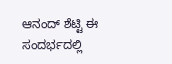ಆನಂದ್ ಶೆಟ್ಟಿ ಈ ಸಂದರ್ಭದಲ್ಲಿ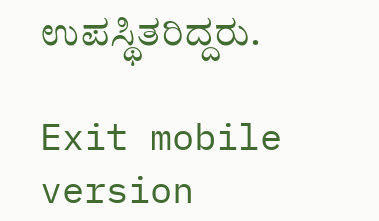ಉಪಸ್ಥಿತರಿದ್ದರು.

Exit mobile version